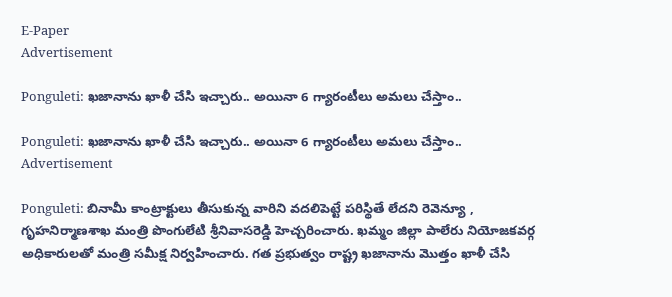E-Paper
Advertisement

Ponguleti: ఖజానాను ఖాళీ చేసి ఇచ్చారు.. అయినా 6 గ్యారంటీలు అమలు చేస్తాం..

Ponguleti: ఖజానాను ఖాళీ చేసి ఇచ్చారు.. అయినా 6 గ్యారంటీలు అమలు చేస్తాం..
Advertisement

Ponguleti: బినామీ కాంట్రాక్టులు తీసుకున్న వారిని వదలిపెట్టే పరిస్థితే లేదని రెవెన్యూ , గృహనిర్మాణశాఖ మంత్రి పొంగులేటి శ్రీనివాసరెడ్డి హెచ్చరించారు. ఖమ్మం జిల్లా పాలేరు నియోజకవర్గ అధికారులతో మంత్రి సమీక్ష నిర్వహించారు. గత ప్రభుత్వం రాష్ట్ర ఖజానాను మొత్తం ఖాళీ చేసి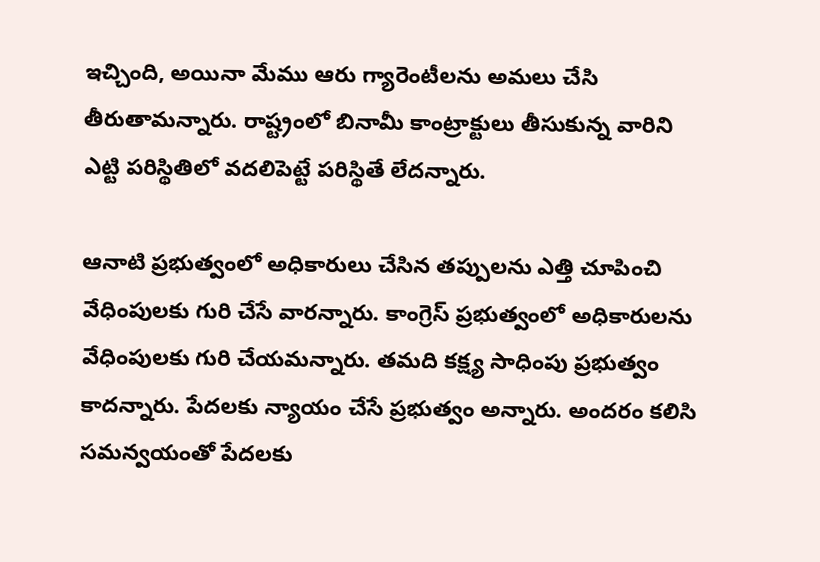ఇచ్చింది, అయినా మేము ఆరు గ్యారెంటీలను అమలు చేసి తీరుతామన్నారు. రాష్ట్రంలో బినామీ కాంట్రాక్టులు తీసుకున్న వారిని ఎట్టి పరిస్థితిలో వదలిపెట్టే పరిస్థితే లేదన్నారు.

ఆనాటి ప్రభుత్వంలో అధికారులు చేసిన తప్పులను ఎత్తి చూపించి వేధింపులకు గురి చేసే వారన్నారు. కాంగ్రెస్ ప్రభుత్వంలో అధికారులను వేధింపులకు గురి చేయమన్నారు. తమది కక్ష్య సాధింపు ప్రభుత్వం కాదన్నారు. పేదలకు న్యాయం చేసే ప్రభుత్వం అన్నారు. అందరం కలిసి సమన్వయంతో పేదలకు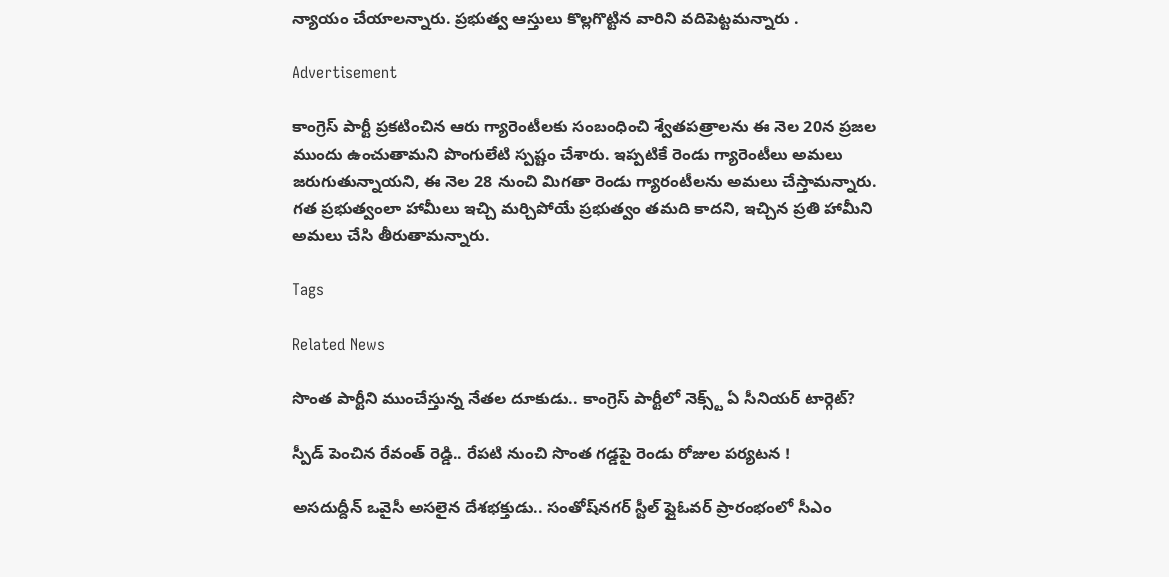న్యాయం చేయాలన్నారు. ప్రభుత్వ ఆస్తులు కొల్లగొట్టిన వారిని వదిపెట్టమన్నారు .

Advertisement

కాంగ్రెస్ పార్టీ ప్రకటించిన ఆరు గ్యారెంటీలకు సంబంధించి శ్వేతపత్రాలను ఈ నెల 20న ప్రజల ముందు ఉంచుతామని పొంగులేటి స్పష్టం చేశారు. ఇప్పటికే రెండు గ్యారెంటీలు అమలు జరుగుతున్నాయని, ఈ నెల 28 నుంచి మిగతా రెండు గ్యారంటీలను అమలు చేస్తామన్నారు. గత ప్రభుత్వంలా హామీలు ఇచ్చి మర్చిపోయే ప్రభుత్వం తమది కాదని, ఇచ్చిన ప్రతి హామీని అమలు చేసి తీరుతామన్నారు.

Tags

Related News

సొంత పార్టీని ముంచేస్తున్న నేతల దూకుడు.. కాంగ్రెస్‌ పార్టీలో నెక్స్ట్ ఏ సీనియర్ టార్గెట్?

స్పీడ్ పెంచిన రేవంత్ రెడ్డి.. రేపటి నుంచి సొంత గడ్డపై రెండు రోజుల పర్యటన !

అసదుద్దీన్ ఒవైసీ అసలైన దేశభక్తుడు.. సంతోష్‌నగర్ స్టీల్ ఫ్లైఓవర్ ప్రారంభంలో సీఎం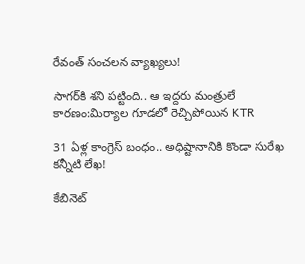రేవంత్ సంచలన వ్యాఖ్యలు!

సాగర్‌కి శని పట్టింది.. ఆ ఇద్దరు మంత్రులే కారణం:మిర్యాల గూడలో రెచ్చిపోయిన KTR

31 ఏళ్ల కాంగ్రెస్ బంధం.. అధిష్టానానికి కొండా సురేఖ కన్నీటి లేఖ!

కేబినెట్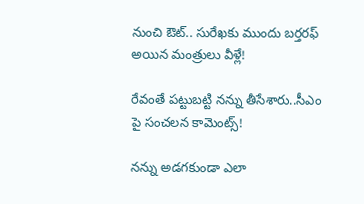నుంచి ఔట్.. సురేఖకు ముందు బర్తరఫ్ అయిన మంత్రులు వీళ్లే!

రేవంతే పట్టుబట్టి నన్ను తీసేశారు..సీఎం పై సంచలన కామెంట్స్!

నన్ను అడగకుండా ఎలా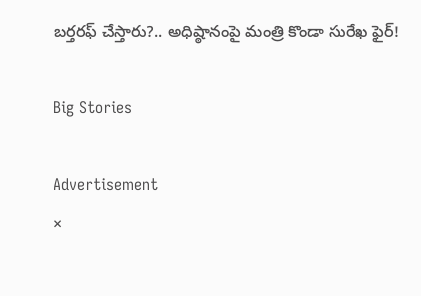బర్తరఫ్ చేస్తారు?.. అధిష్ఠానంపై మంత్రి కొండా సురేఖ ఫైర్!

Big Stories

Advertisement
×